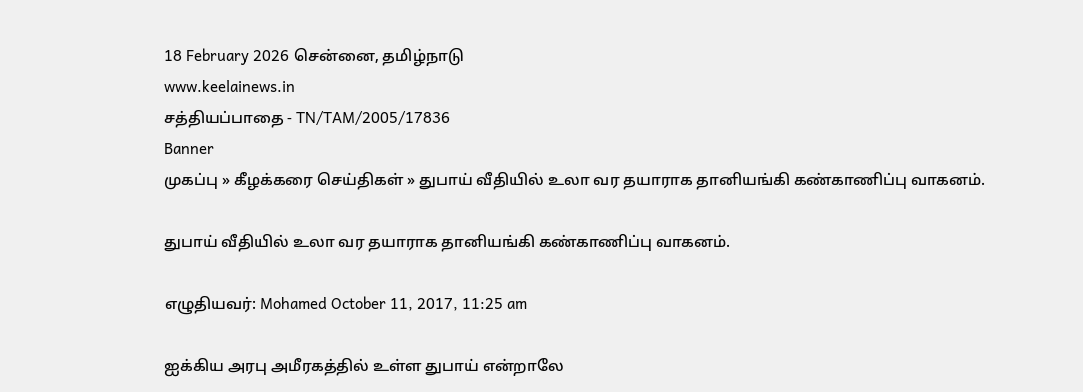18 February 2026 சென்னை, தமிழ்நாடு
www.keelainews.in
சத்தியப்பாதை - TN/TAM/2005/17836
Banner
முகப்பு » கீழக்கரை செய்திகள் » துபாய் வீதியில் உலா வர தயாராக தானியங்கி கண்காணிப்பு வாகனம்.

துபாய் வீதியில் உலா வர தயாராக தானியங்கி கண்காணிப்பு வாகனம்.

எழுதியவர்: Mohamed October 11, 2017, 11:25 am

ஐக்கிய அரபு அமீரகத்தில் உள்ள துபாய் என்றாலே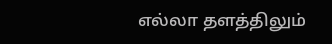எல்லா தளத்திலும்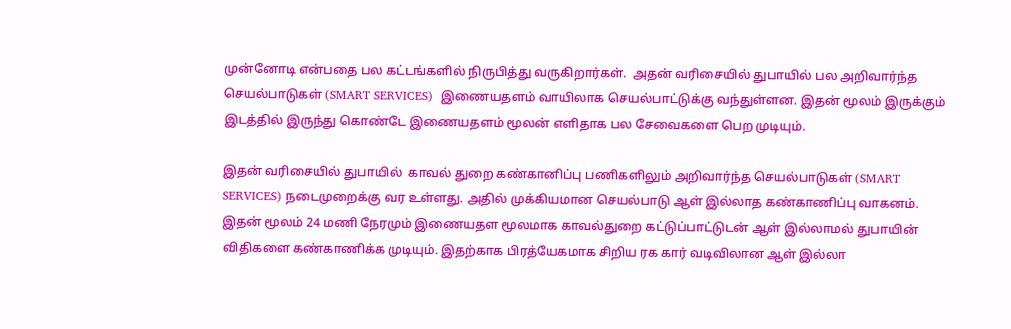முன்னோடி என்பதை பல கட்டங்களில் நிருபித்து வருகிறார்கள்.  அதன் வரிசையில் துபாயில் பல அறிவார்ந்த செயல்பாடுகள் (SMART SERVICES)  இணையதளம் வாயிலாக செயல்பாட்டுக்கு வந்துள்ளன. இதன் மூலம் இருக்கும் இடத்தில் இருந்து கொண்டே இணையதளம் மூலன் எளிதாக பல சேவைகளை பெற முடியும்.

இதன் வரிசையில் துபாயில்  காவல் துறை கண்கானிப்பு பணிகளிலும் அறிவார்ந்த செயல்பாடுகள் (SMART SERVICES) நடைமுறைக்கு வர உள்ளது. அதில் முக்கியமான செயல்பாடு ஆள் இல்லாத கண்காணிப்பு வாகனம். இதன் மூலம் 24 மணி நேரமும் இணையதள மூலமாக காவல்துறை கட்டுப்பாட்டுடன் ஆள் இல்லாமல் துபாயின் விதிகளை கண்காணிக்க முடியும். இதற்காக பிரத்யேகமாக சிறிய ரக கார் வடிவிலான ஆள் இல்லா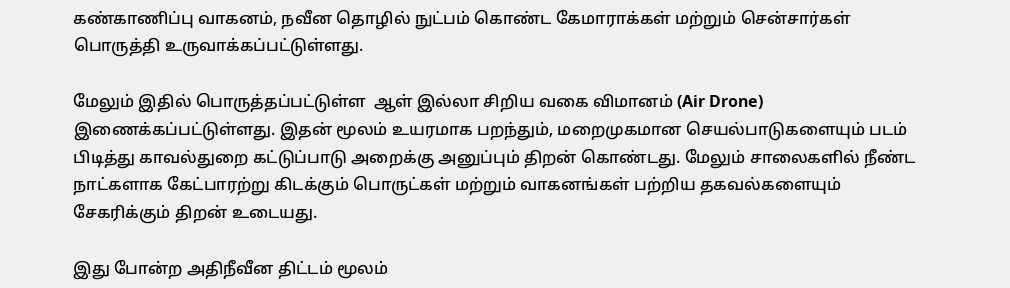கண்காணிப்பு வாகனம், நவீன தொழில் நுட்பம் கொண்ட கேமாராக்கள் மற்றும் சென்சார்கள்  பொருத்தி உருவாக்கப்பட்டுள்ளது.

மேலும் இதில் பொருத்தப்பட்டுள்ள  ஆள் இல்லா சிறிய வகை விமானம் (Air Drone) இணைக்கப்பட்டுள்ளது. இதன் மூலம் உயரமாக பறந்தும், மறைமுகமான செயல்பாடுகளையும் படம் பிடித்து காவல்துறை கட்டுப்பாடு அறைக்கு அனுப்பும் திறன் கொண்டது. மேலும் சாலைகளில் நீண்ட நாட்களாக கேட்பாரற்று கிடக்கும் பொருட்கள் மற்றும் வாகனங்கள் பற்றிய தகவல்களையும் சேகரிக்கும் திறன் உடையது.

இது போன்ற அதிநீவீன திட்டம் மூலம்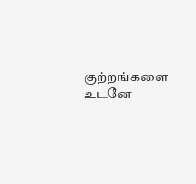குற்றங்களை உடனே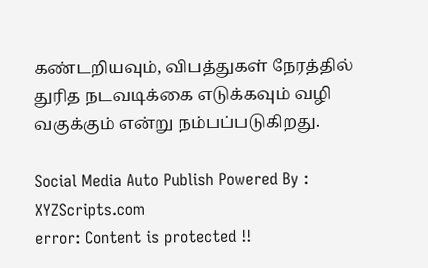கண்டறியவும், விபத்துகள் நேரத்தில் துரித நடவடிக்கை எடுக்கவும் வழி வகுக்கும் என்று நம்பப்படுகிறது.

Social Media Auto Publish Powered By : XYZScripts.com
error: Content is protected !!